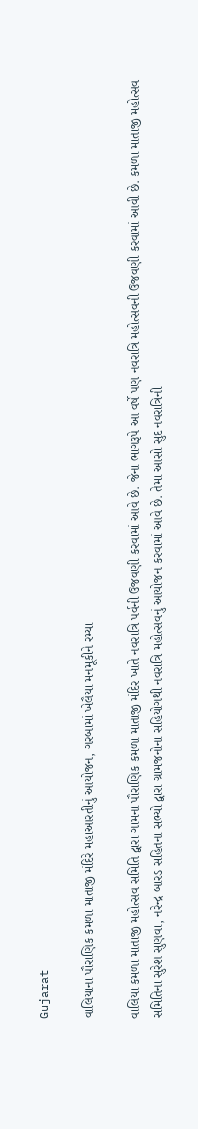Gujarat

વાલિયાના પૌરાણિક કમળા માતાજી મંદિરે મહાઆરતીનું આયોજન, ગરબામાં ખેલૈયા મનમૂકીને રમ્યા

વાલિયા કમળા માતાજી મહોત્સવ સમિતિ દ્વારા ગામના પૌરાણિક કમળા માતાજી મંદિર ખાતે નવરાત્રિ પર્વની ઉજવણી કરવામાં આવે છે. જેના ભાગરૂપે આ વર્ષે પણ નવરાત્રિ મહોત્સવની ઉજવણી કરવામાં આવી છે. કમળા માતાજી મહોત્સવ સમિતિના સુરેશ સુણવા, નરેન્દ્ર બારડ સહિતના સભ્યો દ્વારા ગ્રામજનોના સહિયોગથી નવરાત્રિ મહોત્સવનું આયોજન કરવામાં આવે છે. તેમા આસો સુદ નવરાત્રિની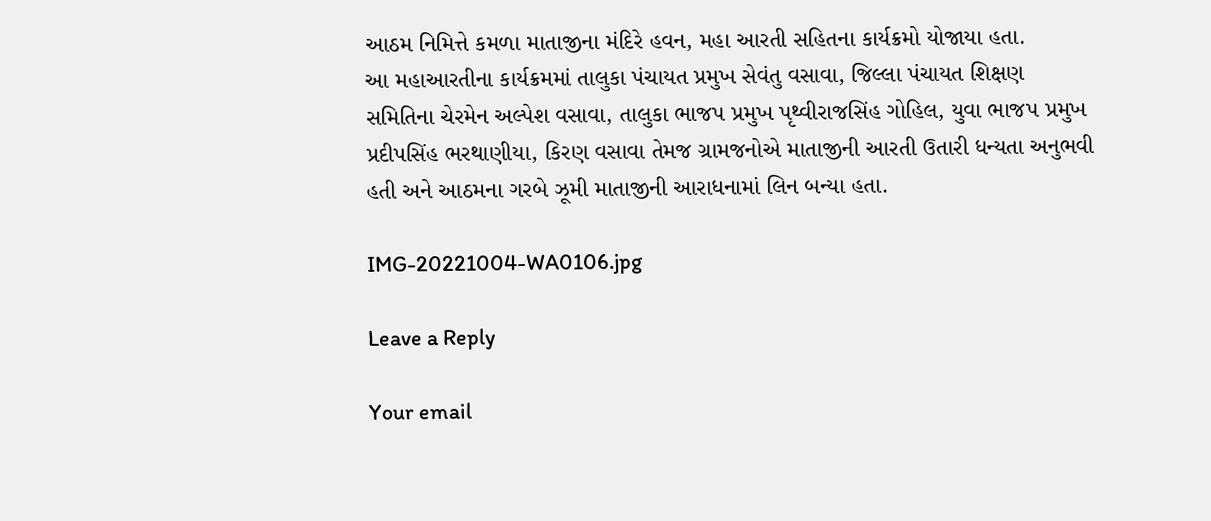આઠમ નિમિત્તે કમળા માતાજીના મંદિરે હવન, મહા આરતી સહિતના કાર્યક્રમો યોજાયા હતા.
આ મહાઆરતીના કાર્યક્રમમાં તાલુકા પંચાયત પ્રમુખ સેવંતુ વસાવા, જિલ્લા પંચાયત શિક્ષણ સમિતિના ચેરમેન અલ્પેશ વસાવા, તાલુકા ભાજપ પ્રમુખ પૃથ્વીરાજસિંહ ગોહિલ, યુવા ભાજપ પ્રમુખ પ્રદીપસિંહ ભરથાણીયા, કિરણ વસાવા તેમજ ગ્રામજનોએ માતાજીની આરતી ઉતારી ધન્યતા અનુભવી હતી અને આઠમના ગરબે ઝૂમી માતાજીની આરાધનામાં લિન બન્યા હતા.

IMG-20221004-WA0106.jpg

Leave a Reply

Your email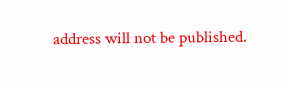address will not be published.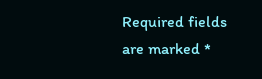Required fields are marked *